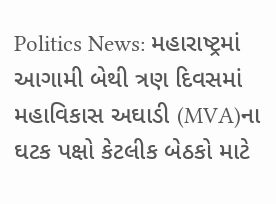Politics News: મહારાષ્ટ્રમાં આગામી બેથી ત્રણ દિવસમાં મહાવિકાસ અઘાડી (MVA)ના ઘટક પક્ષો કેટલીક બેઠકો માટે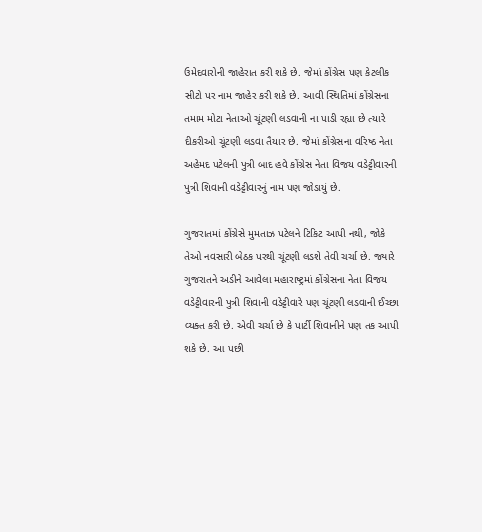ઉમેદવારોની જાહેરાત કરી શકે છે. જેમાં કોંગ્રેસ પણ કેટલીક સીટો પર નામ જાહેર કરી શકે છે. આવી સ્થિતિમાં કોંગ્રેસના તમામ મોટા નેતાઓ ચૂંટણી લડવાની ના પાડી રહ્યા છે ત્યારે દીકરીઓ ચૂંટણી લડવા તૈયાર છે. જેમાં કોંગ્રેસના વરિષ્ઠ નેતા અહેમદ પટેલની પુત્રી બાદ હવે કોંગ્રેસ નેતા વિજય વડેટ્ટીવારની પુત્રી શિવાની વડેટ્ટીવારનું નામ પણ જોડાયું છે.

ગુજરાતમાં કોંગ્રેસે મુમતાઝ પટેલને ટિકિટ આપી નથી, જોકે તેઓ નવસારી બેઠક પરથી ચૂંટણી લડશે તેવી ચર્ચા છે. જ્યારે ગુજરાતને અડીને આવેલા મહારાષ્ટ્રમાં કોંગ્રેસના નેતા વિજય વડેટ્ટીવારની પુત્રી શિવાની વડેટ્ટીવારે પણ ચૂંટણી લડવાની ઈચ્છા વ્યક્ત કરી છે. એવી ચર્ચા છે કે પાર્ટી શિવાનીને પણ તક આપી શકે છે. આ પછી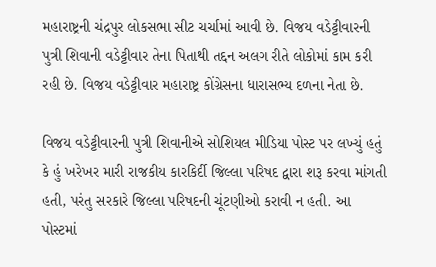મહારાષ્ટ્રની ચંદ્રપુર લોકસભા સીટ ચર્ચામાં આવી છે. વિજય વડેટ્ટીવારની પુત્રી શિવાની વડેટ્ટીવાર તેના પિતાથી તદ્દન અલગ રીતે લોકોમાં કામ કરી રહી છે. વિજય વડેટ્ટીવાર મહારાષ્ટ્ર કોંગ્રેસના ધારાસભ્ય દળના નેતા છે.

વિજય વડેટ્ટીવારની પુત્રી શિવાનીએ સોશિયલ મીડિયા પોસ્ટ પર લખ્યું હતું કે હું ખરેખર મારી રાજકીય કારકિર્દી જિલ્લા પરિષદ દ્વારા શરૂ કરવા માંગતી હતી, પરંતુ સરકારે જિલ્લા પરિષદની ચૂંટણીઓ કરાવી ન હતી. આ પોસ્ટમાં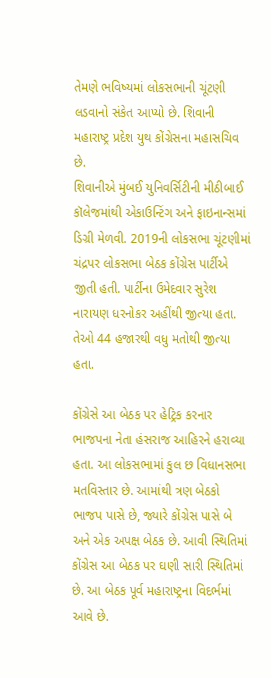તેમણે ભવિષ્યમાં લોકસભાની ચૂંટણી લડવાનો સંકેત આપ્યો છે. શિવાની મહારાષ્ટ્ર પ્રદેશ યુથ કોંગ્રેસના મહાસચિવ છે.
શિવાનીએ મુંબઈ યુનિવર્સિટીની મીઠીબાઈ કૉલેજમાંથી એકાઉન્ટિંગ અને ફાઇનાન્સમાં ડિગ્રી મેળવી. 2019ની લોકસભા ચૂંટણીમાં ચંદ્રપર લોકસભા બેઠક કોંગ્રેસ પાર્ટીએ જીતી હતી. પાર્ટીના ઉમેદવાર સુરેશ નારાયણ ધરનોકર અહીંથી જીત્યા હતા. તેઓ 44 હજારથી વધુ મતોથી જીત્યા હતા.

કોંગ્રેસે આ બેઠક પર હેટ્રિક કરનાર ભાજપના નેતા હંસરાજ આહિરને હરાવ્યા હતા. આ લોકસભામાં કુલ છ વિધાનસભા મતવિસ્તાર છે. આમાંથી ત્રણ બેઠકો ભાજપ પાસે છે, જ્યારે કોંગ્રેસ પાસે બે અને એક અપક્ષ બેઠક છે. આવી સ્થિતિમાં કોંગ્રેસ આ બેઠક પર ઘણી સારી સ્થિતિમાં છે. આ બેઠક પૂર્વ મહારાષ્ટ્રના વિદર્ભમાં આવે છે.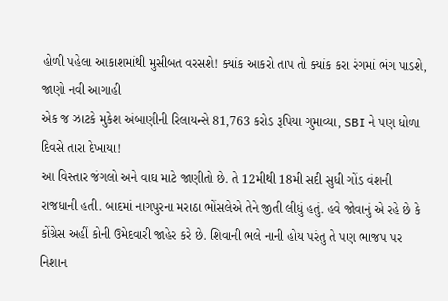હોળી પહેલા આકાશમાંથી મુસીબત વરસશે! ક્યાંક આકરો તાપ તો ક્યાંક કરા રંગમાં ભંગ પાડશે, જાણો નવી આગાહી
એક જ ઝાટકે મુકેશ અંબાણીની રિલાયન્સે 81,763 કરોડ રૂપિયા ગુમાવ્યા, SBI ને પણ ધોળા દિવસે તારા દેખાયા!
આ વિસ્તાર જંગલો અને વાઘ માટે જાણીતો છે. તે 12મીથી 18મી સદી સુધી ગોંડ વંશની રાજધાની હતી. બાદમાં નાગપુરના મરાઠા ભોંસલેએ તેને જીતી લીધું હતું. હવે જોવાનું એ રહે છે કે કોંગ્રેસ અહીં કોની ઉમેદવારી જાહેર કરે છે. શિવાની ભલે નાની હોય પરંતુ તે પણ ભાજપ પર નિશાન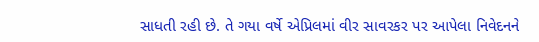સાધતી રહી છે. તે ગયા વર્ષે એપ્રિલમાં વીર સાવરકર પર આપેલા નિવેદનને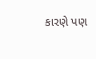કારણે પણ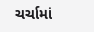ચર્ચામાં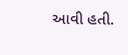આવી હતી.